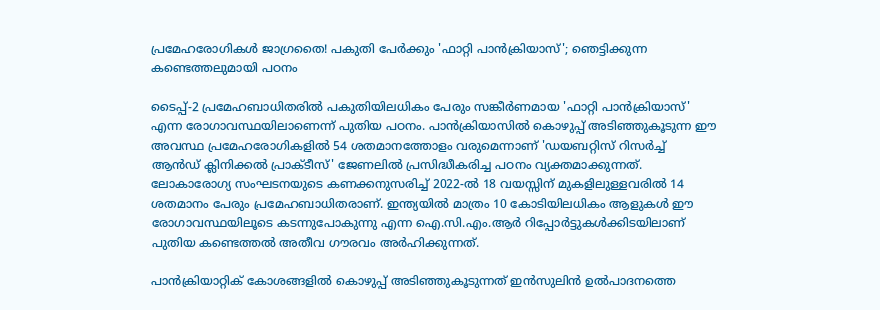പ്രമേഹരോഗികൾ ജാഗ്രതൈ! പകുതി പേർക്കും 'ഫാറ്റി പാൻക്രിയാസ്'; ഞെട്ടിക്കുന്ന കണ്ടെത്തലുമായി പഠനം

ടൈപ്പ്-2 പ്രമേഹബാധിതരിൽ പകുതിയിലധികം പേരും സങ്കീർണമായ 'ഫാറ്റി പാൻക്രിയാസ്' എന്ന രോഗാവസ്ഥയിലാണെന്ന് പുതിയ പഠനം. പാൻക്രിയാസിൽ കൊഴുപ്പ് അടിഞ്ഞുകൂടുന്ന ഈ അവസ്ഥ പ്രമേഹരോഗികളിൽ 54 ശതമാനത്തോളം വരുമെന്നാണ് 'ഡയബറ്റിസ് റിസർച്ച് ആൻഡ് ക്ലിനിക്കൽ പ്രാക്ടീസ്' ജേണലിൽ പ്രസിദ്ധീകരിച്ച പഠനം വ്യക്തമാക്കുന്നത്. ലോകാരോഗ്യ സംഘടനയുടെ കണക്കനുസരിച്ച് 2022-ൽ 18 വയസ്സിന് മുകളിലുള്ളവരിൽ 14 ശതമാനം പേരും പ്രമേഹബാധിതരാണ്. ഇന്ത്യയിൽ മാത്രം 10 കോടിയിലധികം ആളുകൾ ഈ രോഗാവസ്ഥയിലൂടെ കടന്നുപോകുന്നു എന്ന ഐ.സി.എം.ആർ റിപ്പോർട്ടുകൾക്കിടയിലാണ് പുതിയ കണ്ടെത്തൽ അതീവ ഗൗരവം അർഹിക്കുന്നത്.

പാൻക്രിയാറ്റിക് കോശങ്ങളിൽ കൊഴുപ്പ് അടിഞ്ഞുകൂടുന്നത് ഇൻസുലിൻ ഉൽപാദനത്തെ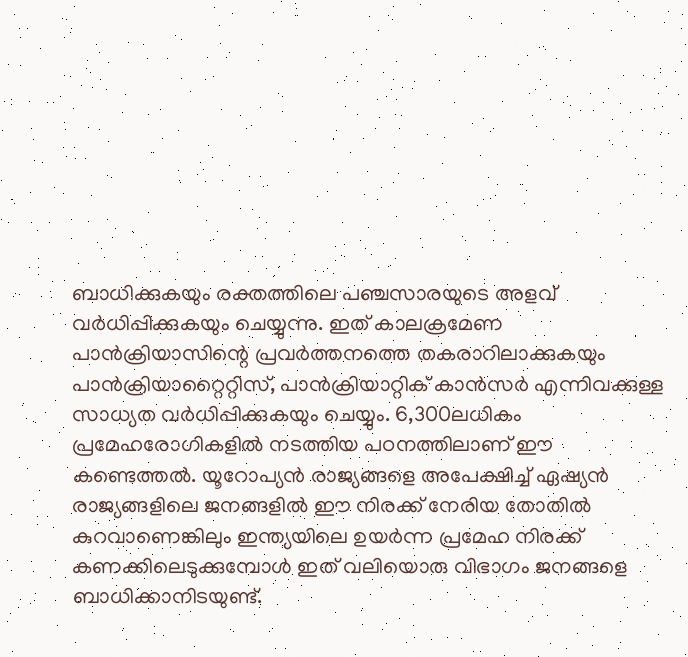ബാധിക്കുകയും രക്തത്തിലെ പഞ്ചസാരയുടെ അളവ് വർധിപ്പിക്കുകയും ചെയ്യുന്നു. ഇത് കാലക്രമേണ പാൻക്രിയാസിന്റെ പ്രവർത്തനത്തെ തകരാറിലാക്കുകയും പാൻക്രിയാറ്റൈറ്റിസ്, പാൻക്രിയാറ്റിക് കാൻസർ എന്നിവക്കുള്ള സാധ്യത വർധിപ്പിക്കുകയും ചെയ്യും. 6,300ലധികം പ്രമേഹരോഗികളിൽ നടത്തിയ പഠനത്തിലാണ് ഈ കണ്ടെത്തൽ. യൂറോപ്യൻ രാജ്യങ്ങളെ അപേക്ഷിച്ച് ഏഷ്യൻ രാജ്യങ്ങളിലെ ജനങ്ങളിൽ ഈ നിരക്ക് നേരിയ തോതിൽ കുറവാണെങ്കിലും ഇന്ത്യയിലെ ഉയർന്ന പ്രമേഹ നിരക്ക് കണക്കിലെടുക്കുമ്പോൾ ഇത് വലിയൊരു വിഭാഗം ജനങ്ങളെ ബാധിക്കാനിടയുണ്ട്.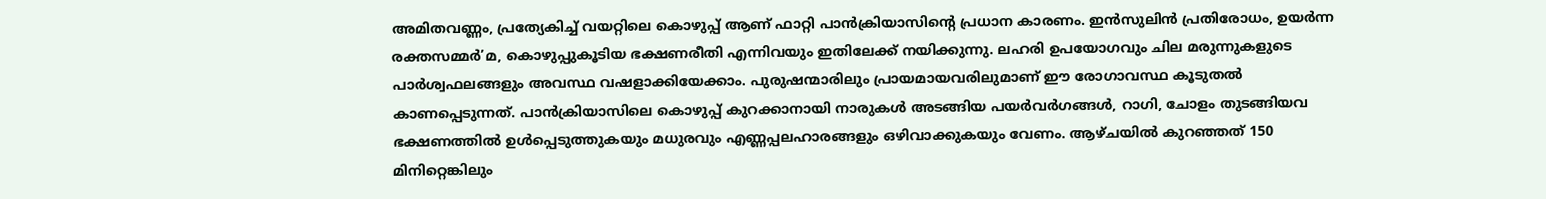അമിതവണ്ണം, പ്രത്യേകിച്ച് വയറ്റിലെ കൊഴുപ്പ് ആണ് ഫാറ്റി പാൻക്രിയാസിന്റെ പ്രധാന കാരണം. ഇൻസുലിൻ പ്രതിരോധം, ഉയർന്ന രക്തസമ്മർ’മ, കൊഴുപ്പുകൂടിയ ഭക്ഷണരീതി എന്നിവയും ഇതിലേക്ക് നയിക്കുന്നു. ലഹരി ഉപയോഗവും ചില മരുന്നുകളുടെ പാർശ്വഫലങ്ങളും അവസ്ഥ വഷളാക്കിയേക്കാം. പുരുഷന്മാരിലും പ്രായമായവരിലുമാണ് ഈ രോഗാവസ്ഥ കൂടുതൽ കാണപ്പെടുന്നത്. പാൻക്രിയാസിലെ കൊഴുപ്പ് കുറക്കാനായി നാരുകൾ അടങ്ങിയ പയർവർഗങ്ങൾ, റാഗി, ചോളം തുടങ്ങിയവ ഭക്ഷണത്തിൽ ഉൾപ്പെടുത്തുകയും മധുരവും എണ്ണപ്പലഹാരങ്ങളും ഒഴിവാക്കുകയും വേണം. ആഴ്ചയിൽ കുറഞ്ഞത് 150 മിനിറ്റെങ്കിലും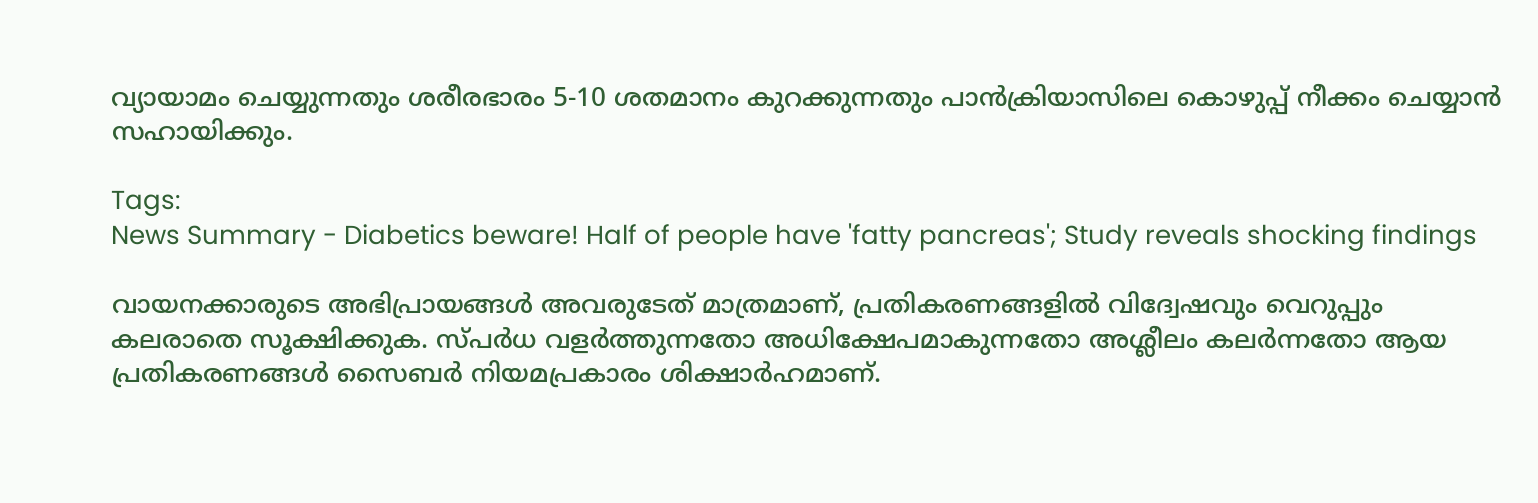വ്യായാമം ചെയ്യുന്നതും ശരീരഭാരം 5-10 ശതമാനം കുറക്കുന്നതും പാൻക്രിയാസിലെ കൊഴുപ്പ് നീക്കം ചെയ്യാൻ സഹായിക്കും.

Tags:
News Summary - Diabetics beware! Half of people have 'fatty pancreas'; Study reveals shocking findings

വായനക്കാരുടെ അഭിപ്രായങ്ങള്‍ അവരുടേത് മാത്രമാണ്, പ്രതികരണങ്ങളിൽ വിദ്വേഷവും വെറുപ്പും കലരാതെ സൂക്ഷിക്കുക. സ്പർധ വളർത്തുന്നതോ അധിക്ഷേപമാകുന്നതോ അശ്ലീലം കലർന്നതോ ആയ പ്രതികരണങ്ങൾ സൈബർ നിയമപ്രകാരം ശിക്ഷാർഹമാണ്.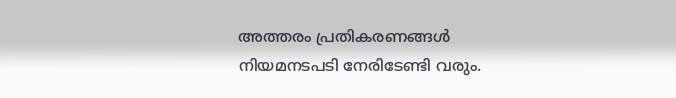അത്തരം പ്രതികരണങ്ങൾ നിയമനടപടി നേരിടേണ്ടി വരും.